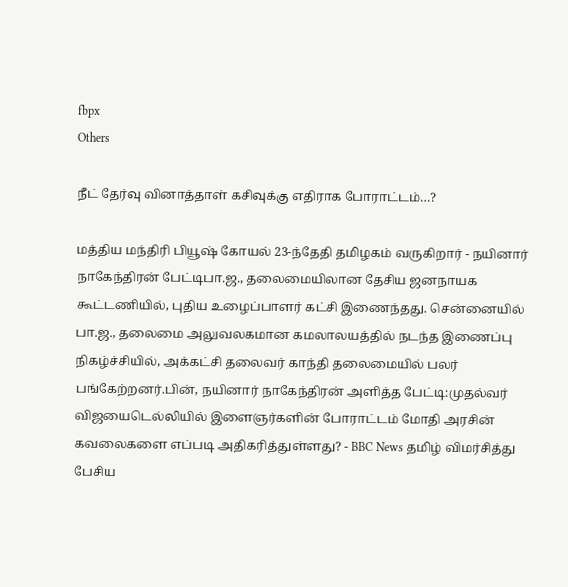fbpx
Others

நீட் தேர்வு வினாத்தாள் கசிவுக்கு எதிராக போராட்டம்…?

மத்திய மந்திரி பியூஷ் கோயல் 23-ந்தேதி தமிழகம் வருகிறார் - நயினார் நாகேந்திரன் பேட்டிபா.ஜ., தலைமையிலான தேசிய ஜனநாயக கூட்டணியில், புதிய உழைப்பாளர் கட்சி இணைந்தது. சென்னையில் பா.ஜ., தலைமை அலுவலகமான கமலாலயத்தில் நடந்த இணைப்பு நிகழ்ச்சியில், அக்கட்சி தலைவர் காந்தி தலைமையில் பலர் பங்கேற்றனர்.பின், நயினார் நாகேந்திரன் அளித்த பேட்டி:முதல்வர் விஜயைடெல்லியில் இளைஞர்களின் போராட்டம் மோதி அரசின் கவலைகளை எப்படி அதிகரித்துள்ளது? - BBC News தமிழ் விமர்சித்து பேசிய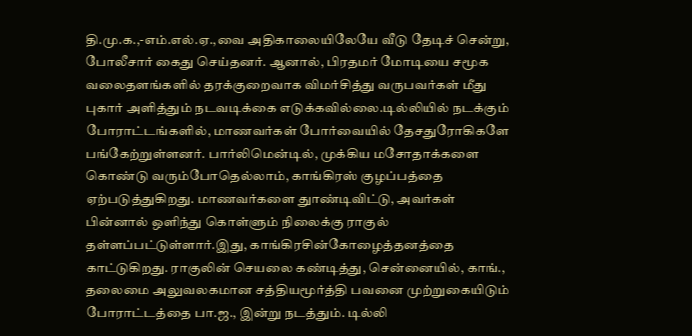தி.மு.க.,-எம்.எல்.ஏ.,வை அதிகாலையிலேயே வீடு தேடிச் சென்று, போலீசார் கைது செய்தனர். ஆனால், பிரதமர் மோடியை சமூக வலைதளங்களில் தரக்குறைவாக விமர்சித்து வருபவர்கள் மீது புகார் அளித்தும் நடவடிக்கை எடுக்கவில்லை.டில்லியில் நடக்கும் போராட்டங்களில், மாணவர்கள் போர்வையில் தேசதுரோகிகளே பங்கேற்றுள்ளனர். பார்லிமென்டில், முக்கிய மசோதாக்களை கொண்டு வரும்போதெல்லாம், காங்கிரஸ் குழப்பத்தை ஏற்படுத்துகிறது. மாணவர்களை துாண்டிவிட்டு, அவர்கள் பின்னால் ஒளிந்து கொள்ளும் நிலைக்கு ராகுல் தள்ளப்பட்டுள்ளார்.இது, காங்கிரசின்கோழைத்தனத்தை காட்டுகிறது. ராகுலின் செயலை கண்டித்து, சென்னையில், காங்., தலைமை அலுவலகமான சத்தியமூர்த்தி பவனை முற்றுகையிடும் போராட்டத்தை பா.ஜ., இன்று நடத்தும். டில்லி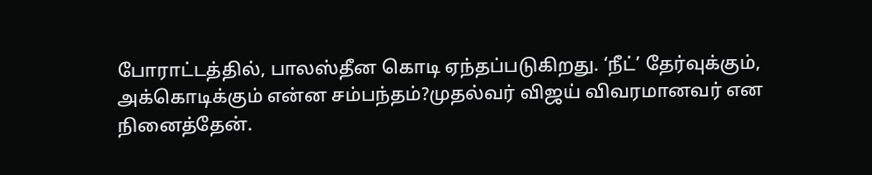போராட்டத்தில், பாலஸ்தீன கொடி ஏந்தப்படுகிறது. ‘நீட்’ தேர்வுக்கும், அக்கொடிக்கும் என்ன சம்பந்தம்?முதல்வர் விஜய் விவரமானவர் என நினைத்தேன்.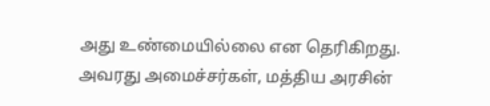அது உண்மையில்லை என தெரிகிறது. அவரது அமைச்சர்கள், மத்திய அரசின்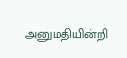அனுமதியின்றி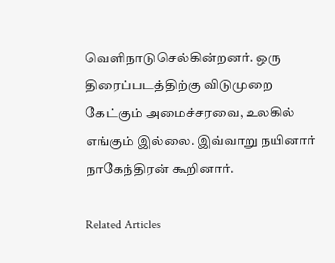வெளிநாடுசெல்கின்றனர். ஒரு திரைப்படத்திற்கு விடுமுறை கேட்கும் அமைச்சரவை, உலகில் எங்கும் இல்லை. இவ்வாறு நயினார் நாகேந்திரன் கூறினார்.

Related Articles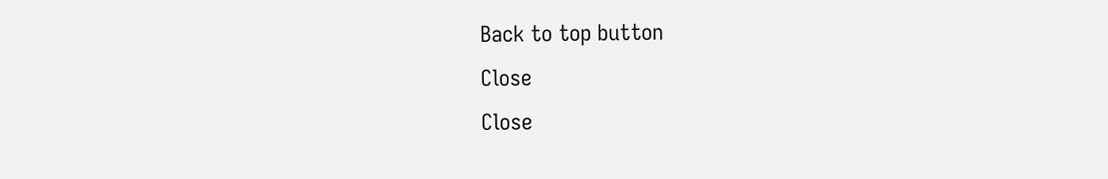Back to top button
Close
Close